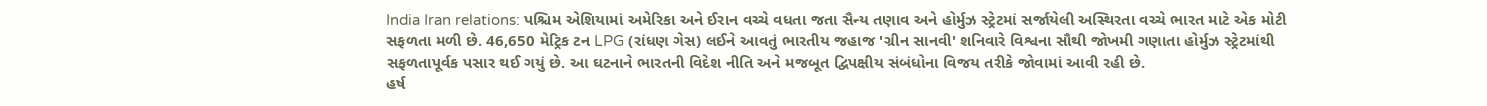India Iran relations: પશ્ચિમ એશિયામાં અમેરિકા અને ઈરાન વચ્ચે વધતા જતા સૈન્ય તણાવ અને હોર્મુઝ સ્ટ્રેટમાં સર્જાયેલી અસ્થિરતા વચ્ચે ભારત માટે એક મોટી સફળતા મળી છે. 46,650 મેટ્રિક ટન LPG (રાંધણ ગેસ) લઈને આવતું ભારતીય જહાજ 'ગ્રીન સાનવી' શનિવારે વિશ્વના સૌથી જોખમી ગણાતા હોર્મુઝ સ્ટ્રેટમાંથી સફળતાપૂર્વક પસાર થઈ ગયું છે. આ ઘટનાને ભારતની વિદેશ નીતિ અને મજબૂત દ્વિપક્ષીય સંબંધોના વિજય તરીકે જોવામાં આવી રહી છે.
હર્ષ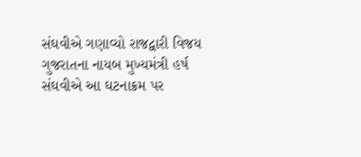સંઘવીએ ગણાવ્યો રાજદ્વારી વિજય
ગુજરાતના નાયબ મુખ્યમંત્રી હર્ષ સંઘવીએ આ ઘટનાક્રમ પર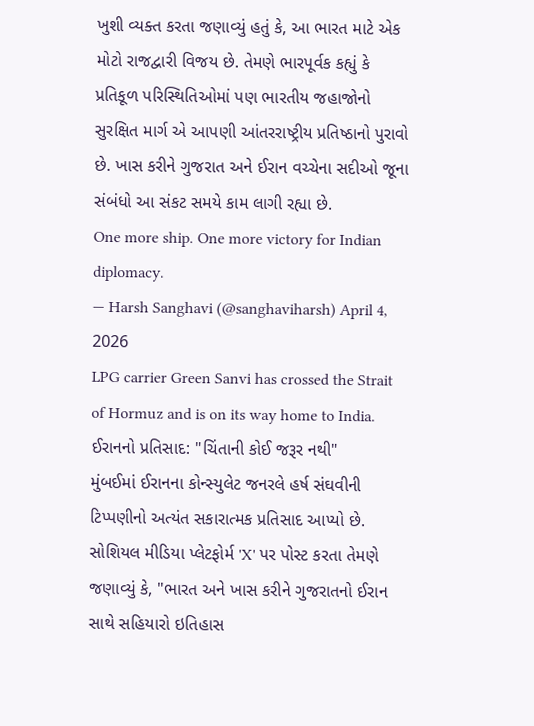ખુશી વ્યક્ત કરતા જણાવ્યું હતું કે, આ ભારત માટે એક મોટો રાજદ્વારી વિજય છે. તેમણે ભારપૂર્વક કહ્યું કે પ્રતિકૂળ પરિસ્થિતિઓમાં પણ ભારતીય જહાજોનો સુરક્ષિત માર્ગ એ આપણી આંતરરાષ્ટ્રીય પ્રતિષ્ઠાનો પુરાવો છે. ખાસ કરીને ગુજરાત અને ઈરાન વચ્ચેના સદીઓ જૂના સંબંધો આ સંકટ સમયે કામ લાગી રહ્યા છે.
One more ship. One more victory for Indian diplomacy.
— Harsh Sanghavi (@sanghaviharsh) April 4, 2026
LPG carrier Green Sanvi has crossed the Strait of Hormuz and is on its way home to India.
ઈરાનનો પ્રતિસાદ: "ચિંતાની કોઈ જરૂર નથી"
મુંબઈમાં ઈરાનના કોન્સ્યુલેટ જનરલે હર્ષ સંઘવીની ટિપ્પણીનો અત્યંત સકારાત્મક પ્રતિસાદ આપ્યો છે. સોશિયલ મીડિયા પ્લેટફોર્મ 'X' પર પોસ્ટ કરતા તેમણે જણાવ્યું કે, "ભારત અને ખાસ કરીને ગુજરાતનો ઈરાન સાથે સહિયારો ઇતિહાસ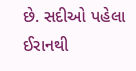છે. સદીઓ પહેલા ઈરાનથી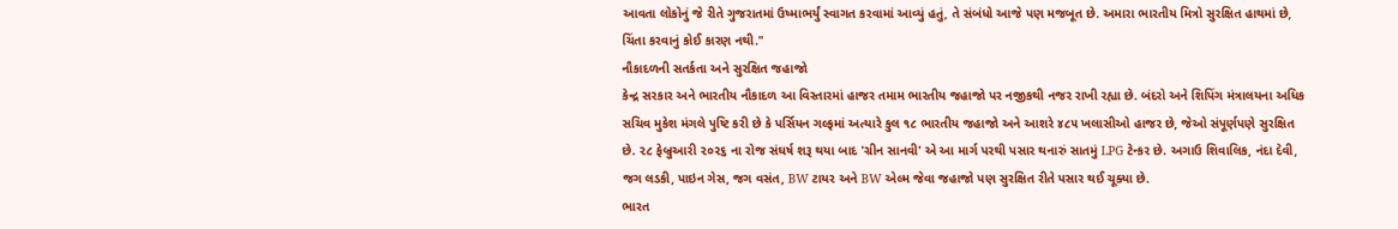આવતા લોકોનું જે રીતે ગુજરાતમાં ઉષ્માભર્યું સ્વાગત કરવામાં આવ્યું હતું, તે સંબંધો આજે પણ મજબૂત છે. અમારા ભારતીય મિત્રો સુરક્ષિત હાથમાં છે, ચિંતા કરવાનું કોઈ કારણ નથી."
નૌકાદળની સતર્કતા અને સુરક્ષિત જહાજો
કેન્દ્ર સરકાર અને ભારતીય નૌકાદળ આ વિસ્તારમાં હાજર તમામ ભારતીય જહાજો પર નજીકથી નજર રાખી રહ્યા છે. બંદરો અને શિપિંગ મંત્રાલયના અધિક સચિવ મુકેશ મંગલે પુષ્ટિ કરી છે કે પર્સિયન ગલ્ફમાં અત્યારે કુલ ૧૮ ભારતીય જહાજો અને આશરે ૪૮૫ ખલાસીઓ હાજર છે, જેઓ સંપૂર્ણપણે સુરક્ષિત છે. ૨૮ ફેબ્રુઆરી ૨૦૨૬ ના રોજ સંઘર્ષ શરૂ થયા બાદ 'ગ્રીન સાનવી' એ આ માર્ગ પરથી પસાર થનારું સાતમું LPG ટેન્કર છે. અગાઉ શિવાલિક, નંદા દેવી, જગ લડકી, પાઇન ગેસ, જગ વસંત, BW ટાયર અને BW એલ્મ જેવા જહાજો પણ સુરક્ષિત રીતે પસાર થઈ ચૂક્યા છે.
ભારત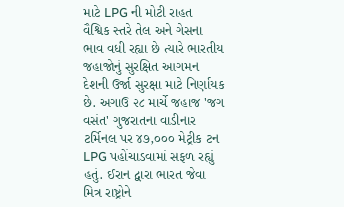માટે LPG ની મોટી રાહત
વૈશ્વિક સ્તરે તેલ અને ગેસના ભાવ વધી રહ્યા છે ત્યારે ભારતીય જહાજોનું સુરક્ષિત આગમન દેશની ઉર્જા સુરક્ષા માટે નિર્ણાયક છે. અગાઉ ૨૮ માર્ચે જહાજ 'જગ વસંત' ગુજરાતના વાડીનાર ટર્મિનલ પર ૪૭,૦૦૦ મેટ્રીક ટન LPG પહોંચાડવામાં સફળ રહ્યું હતું. ઈરાન દ્વારા ભારત જેવા મિત્ર રાષ્ટ્રોને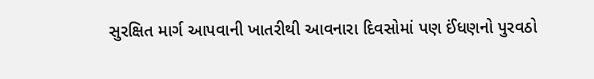સુરક્ષિત માર્ગ આપવાની ખાતરીથી આવનારા દિવસોમાં પણ ઈંધણનો પુરવઠો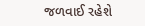જળવાઈ રહેશે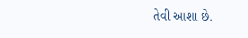તેવી આશા છે.